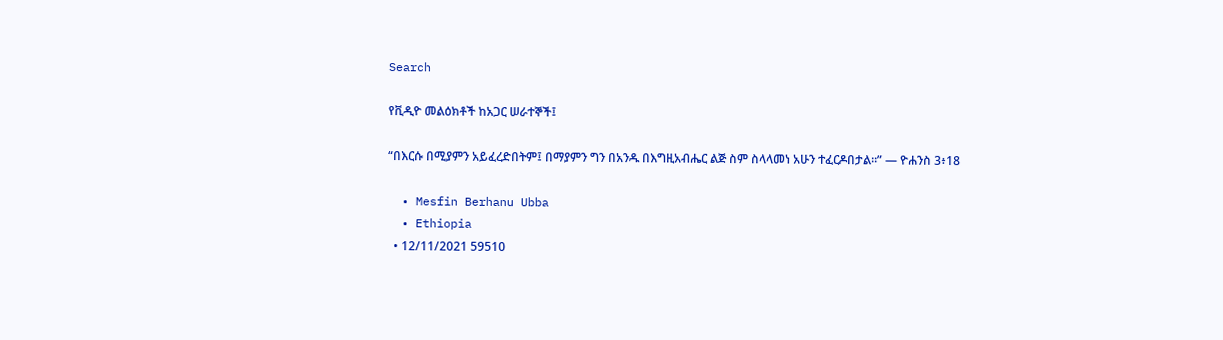Search

የቪዲዮ መልዕክቶች ከአጋር ሠራተኞች፤

“በእርሱ በሚያምን አይፈረድበትም፤ በማያምን ግን በአንዱ በእግዚአብሔር ልጅ ስም ስላላመነ አሁን ተፈርዶበታል።” — ዮሐንስ 3፥18

  • Mesfin Berhanu Ubba
  • Ethiopia
  • 12/11/2021 59510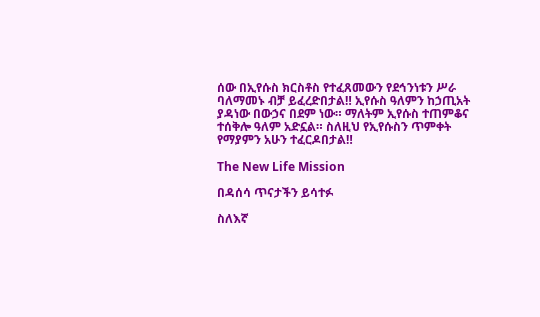ሰው በኢየሱስ ክርስቶስ የተፈጸመውን የደኅንነቱን ሥራ ባለማመኑ ብቻ ይፈረድበታል‼ ኢየሱስ ዓለምን ከኃጢአት ያዳነው በውኃና በደም ነው። ማለትም ኢየሱስ ተጠምቆና ተሰቅሎ ዓለም አድኗል። ስለዚህ የኢየሱስን ጥምቀት የማያምን አሁን ተፈርዶበታል‼

The New Life Mission

በዳሰሳ ጥናታችን ይሳተፉ

ስለእኛ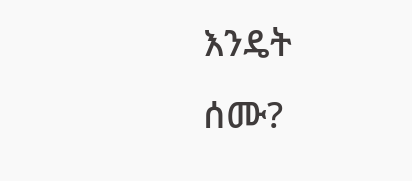እንዴት ሰሙ?